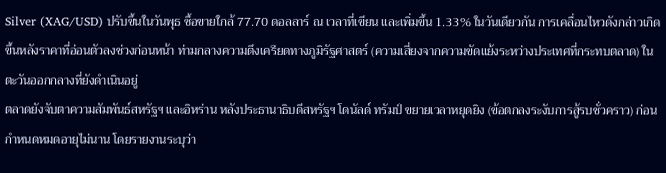Silver (XAG/USD) ปรับขึ้นในวันพุธ ซื้อขายใกล้ 77.70 ดอลลาร์ ณ เวลาที่เขียน และเพิ่มขึ้น 1.33% ในวันเดียวกัน การเคลื่อนไหวดังกล่าวเกิดขึ้นหลังราคาที่อ่อนตัวลงช่วงก่อนหน้า ท่ามกลางความตึงเครียดทางภูมิรัฐศาสตร์ (ความเสี่ยงจากความขัดแย้งระหว่างประเทศที่กระทบตลาด) ในตะวันออกกลางที่ยังดำเนินอยู่
ตลาดยังจับตาความสัมพันธ์สหรัฐฯ และอิหร่าน หลังประธานาธิบดีสหรัฐฯ โดนัลด์ ทรัมป์ ขยายเวลาหยุดยิง (ข้อตกลงระงับการสู้รบชั่วคราว) ก่อนกำหนดหมดอายุไม่นาน โดยรายงานระบุว่า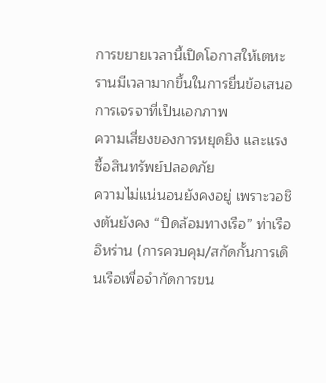การขยายเวลานี้เปิดโอกาสให้เตหะรานมีเวลามากขึ้นในการยื่นข้อเสนอการเจรจาที่เป็นเอกภาพ
ความเสี่ยงของการหยุดยิง และแรงซื้อสินทรัพย์ปลอดภัย
ความไม่แน่นอนยังคงอยู่ เพราะวอชิงตันยังคง “ปิดล้อมทางเรือ” ท่าเรืออิหร่าน (การควบคุม/สกัดกั้นการเดินเรือเพื่อจำกัดการขน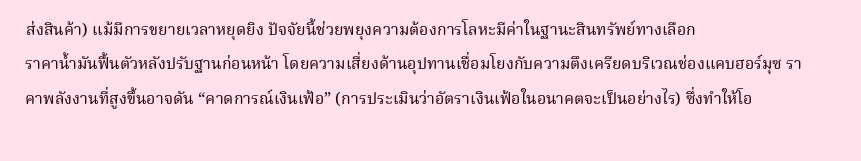ส่งสินค้า) แม้มีการขยายเวลาหยุดยิง ปัจจัยนี้ช่วยพยุงความต้องการโลหะมีค่าในฐานะสินทรัพย์ทางเลือก
ราคาน้ำมันฟื้นตัวหลังปรับฐานก่อนหน้า โดยความเสี่ยงด้านอุปทานเชื่อมโยงกับความตึงเครียดบริเวณช่องแคบฮอร์มุซ ราคาพลังงานที่สูงขึ้นอาจดัน “คาดการณ์เงินเฟ้อ” (การประเมินว่าอัตราเงินเฟ้อในอนาคตจะเป็นอย่างไร) ซึ่งทำให้โอ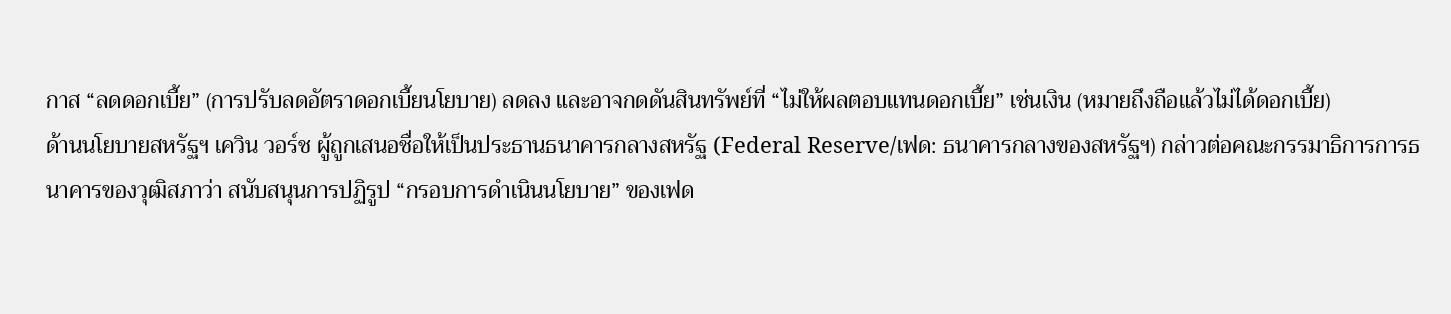กาส “ลดดอกเบี้ย” (การปรับลดอัตราดอกเบี้ยนโยบาย) ลดลง และอาจกดดันสินทรัพย์ที่ “ไม่ให้ผลตอบแทนดอกเบี้ย” เช่นเงิน (หมายถึงถือแล้วไม่ได้ดอกเบี้ย)
ด้านนโยบายสหรัฐฯ เควิน วอร์ช ผู้ถูกเสนอชื่อให้เป็นประธานธนาคารกลางสหรัฐ (Federal Reserve/เฟด: ธนาคารกลางของสหรัฐฯ) กล่าวต่อคณะกรรมาธิการการธนาคารของวุฒิสภาว่า สนับสนุนการปฏิรูป “กรอบการดำเนินนโยบาย” ของเฟด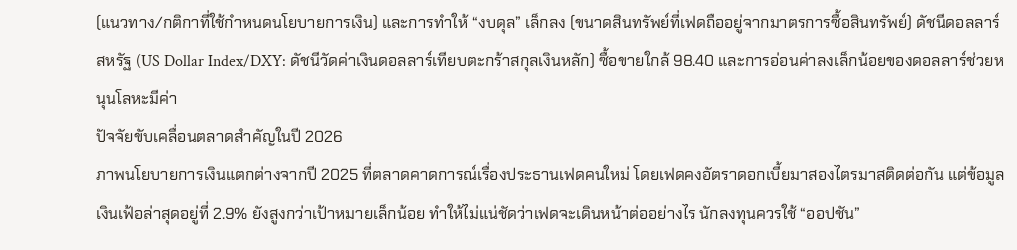(แนวทาง/กติกาที่ใช้กำหนดนโยบายการเงิน) และการทำให้ “งบดุล” เล็กลง (ขนาดสินทรัพย์ที่เฟดถืออยู่จากมาตรการซื้อสินทรัพย์) ดัชนีดอลลาร์สหรัฐ (US Dollar Index/DXY: ดัชนีวัดค่าเงินดอลลาร์เทียบตะกร้าสกุลเงินหลัก) ซื้อขายใกล้ 98.40 และการอ่อนค่าลงเล็กน้อยของดอลลาร์ช่วยหนุนโลหะมีค่า
ปัจจัยขับเคลื่อนตลาดสำคัญในปี 2026
ภาพนโยบายการเงินแตกต่างจากปี 2025 ที่ตลาดคาดการณ์เรื่องประธานเฟดคนใหม่ โดยเฟดคงอัตราดอกเบี้ยมาสองไตรมาสติดต่อกัน แต่ข้อมูลเงินเฟ้อล่าสุดอยู่ที่ 2.9% ยังสูงกว่าเป้าหมายเล็กน้อย ทำให้ไม่แน่ชัดว่าเฟดจะเดินหน้าต่ออย่างไร นักลงทุนควรใช้ “ออปชัน”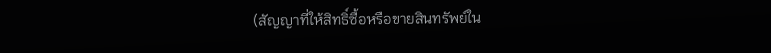(สัญญาที่ให้สิทธิ์ซื้อหรือขายสินทรัพย์ใน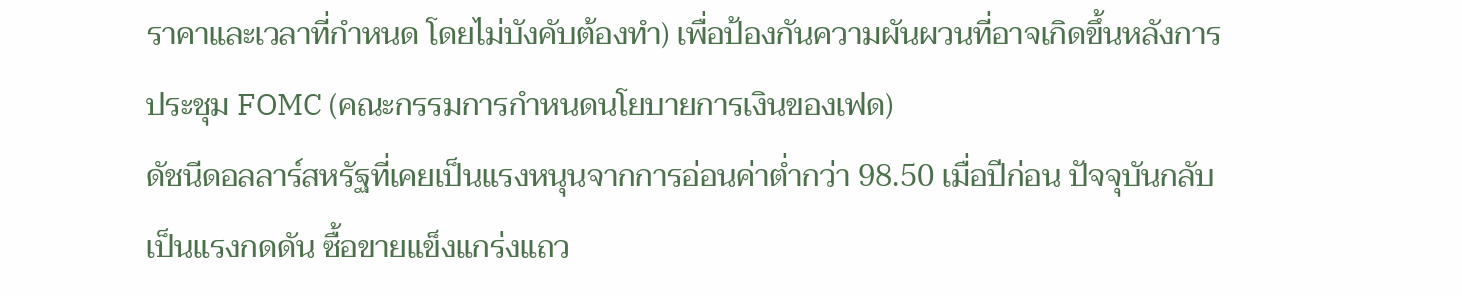ราคาและเวลาที่กำหนด โดยไม่บังคับต้องทำ) เพื่อป้องกันความผันผวนที่อาจเกิดขึ้นหลังการประชุม FOMC (คณะกรรมการกำหนดนโยบายการเงินของเฟด)
ดัชนีดอลลาร์สหรัฐที่เคยเป็นแรงหนุนจากการอ่อนค่าต่ำกว่า 98.50 เมื่อปีก่อน ปัจจุบันกลับเป็นแรงกดดัน ซื้อขายแข็งแกร่งแถว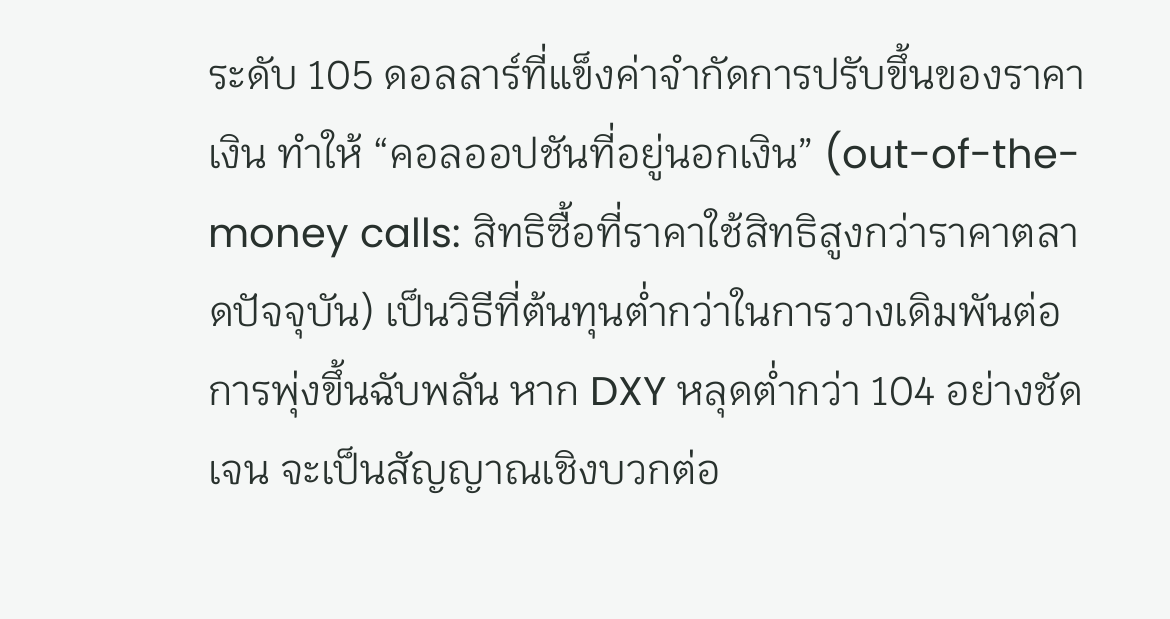ระดับ 105 ดอลลาร์ที่แข็งค่าจำกัดการปรับขึ้นของราคาเงิน ทำให้ “คอลออปชันที่อยู่นอกเงิน” (out-of-the-money calls: สิทธิซื้อที่ราคาใช้สิทธิสูงกว่าราคาตลาดปัจจุบัน) เป็นวิธีที่ต้นทุนต่ำกว่าในการวางเดิมพันต่อการพุ่งขึ้นฉับพลัน หาก DXY หลุดต่ำกว่า 104 อย่างชัดเจน จะเป็นสัญญาณเชิงบวกต่อ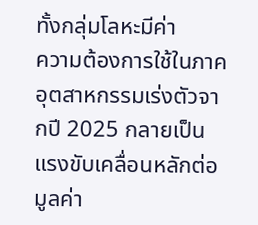ทั้งกลุ่มโลหะมีค่า
ความต้องการใช้ในภาคอุตสาหกรรมเร่งตัวจากปี 2025 กลายเป็นแรงขับเคลื่อนหลักต่อมูลค่า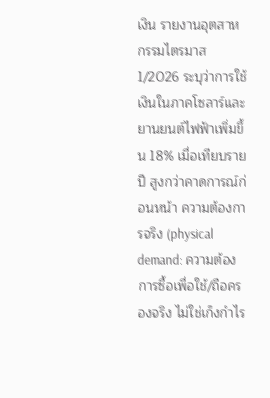เงิน รายงานอุตสาหกรรมไตรมาส 1/2026 ระบุว่าการใช้เงินในภาคโซลาร์และยานยนต์ไฟฟ้าเพิ่มขึ้น 18% เมื่อเทียบรายปี สูงกว่าคาดการณ์ก่อนหน้า ความต้องการจริง (physical demand: ความต้องการซื้อเพื่อใช้/ถือครองจริง ไม่ใช่เก็งกำไร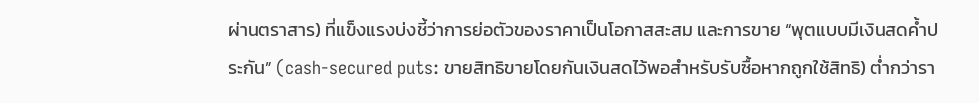ผ่านตราสาร) ที่แข็งแรงบ่งชี้ว่าการย่อตัวของราคาเป็นโอกาสสะสม และการขาย “พุตแบบมีเงินสดค้ำประกัน” (cash-secured puts: ขายสิทธิขายโดยกันเงินสดไว้พอสำหรับรับซื้อหากถูกใช้สิทธิ) ต่ำกว่ารา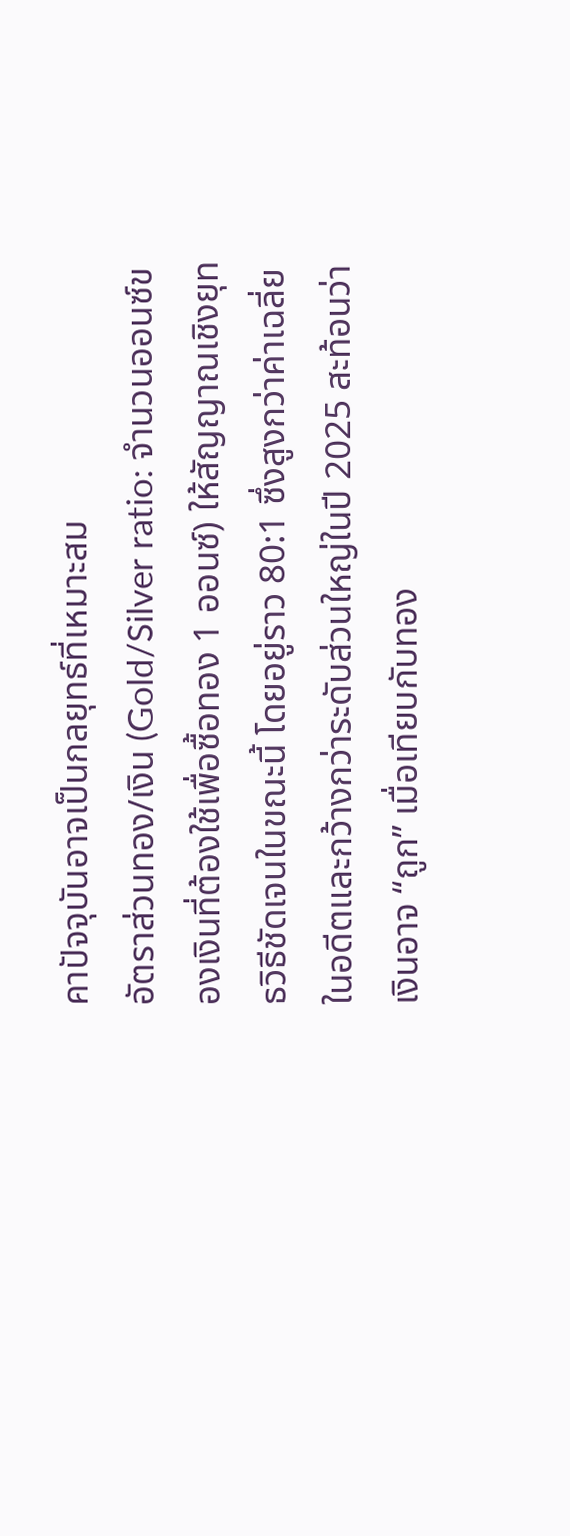คาปัจจุบันอาจเป็นกลยุทธ์ที่เหมาะสม
อัตราส่วนทอง/เงิน (Gold/Silver ratio: จำนวนออนซ์ของเงินที่ต้องใช้เพื่อซื้อทอง 1 ออนซ์) ให้สัญญาณเชิงยุทธวิธีชัดเจนในขณะนี้ โดยอยู่ราว 80:1 ซึ่งสูงกว่าค่าเฉลี่ยในอดีตและกว้างกว่าระดับส่วนใหญ่ในปี 2025 สะท้อนว่าเงินอาจ “ถูก” เมื่อเทียบกับทอง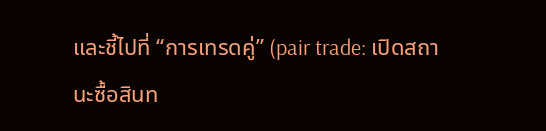และชี้ไปที่ “การเทรดคู่” (pair trade: เปิดสถานะซื้อสินท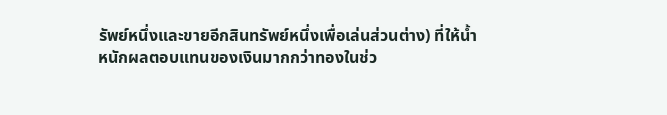รัพย์หนึ่งและขายอีกสินทรัพย์หนึ่งเพื่อเล่นส่วนต่าง) ที่ให้น้ำหนักผลตอบแทนของเงินมากกว่าทองในช่ว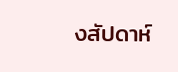งสัปดาห์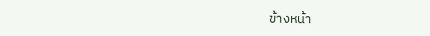ข้างหน้า